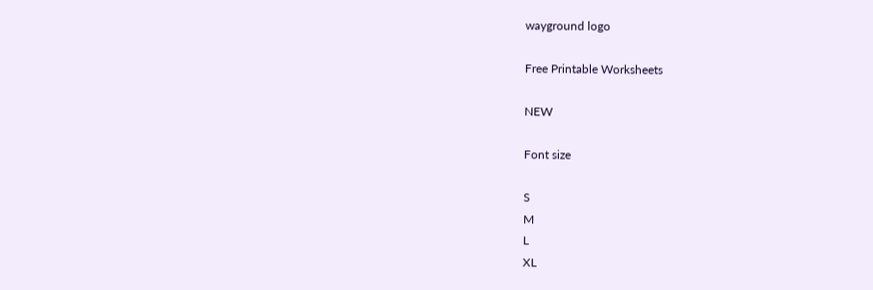wayground logo

Free Printable Worksheets

NEW

Font size

S
M
L
XL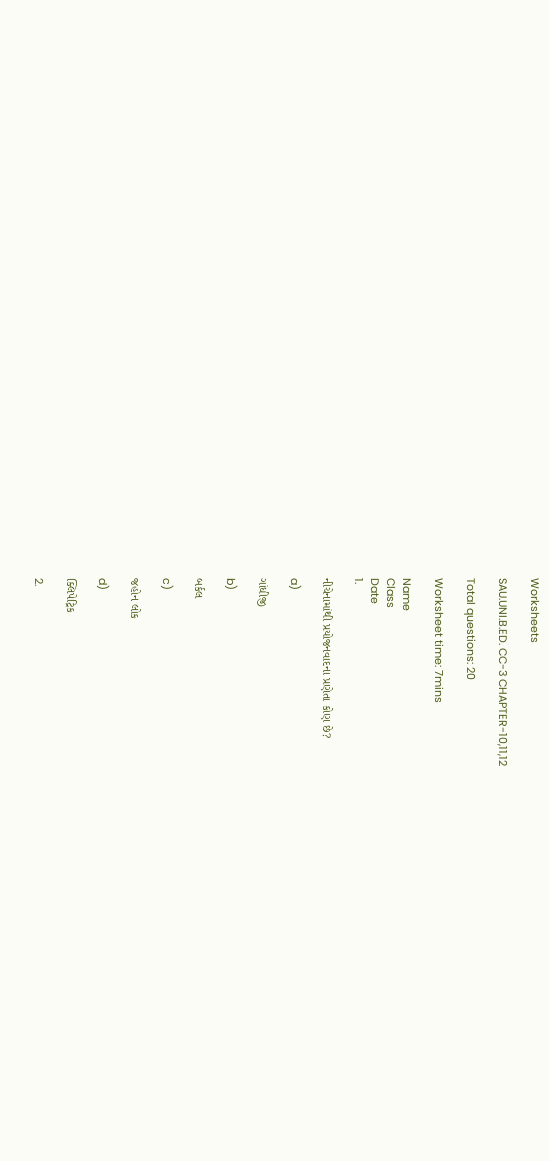Worksheets

SAU.UNI.B.ED. CC-3 CHAPTER-10,11,12

Total questions: 20

Worksheet time: 7mins

Name
Class
Date
1.

નીચેનામાંથી પ્રયોજનવાદના પ્રણેતા કોણ છે?

a)

ગાંધીજી

b)

બર્કલ

c)

જહોન લોક

d)

ક્લિપેટ્રિક

2.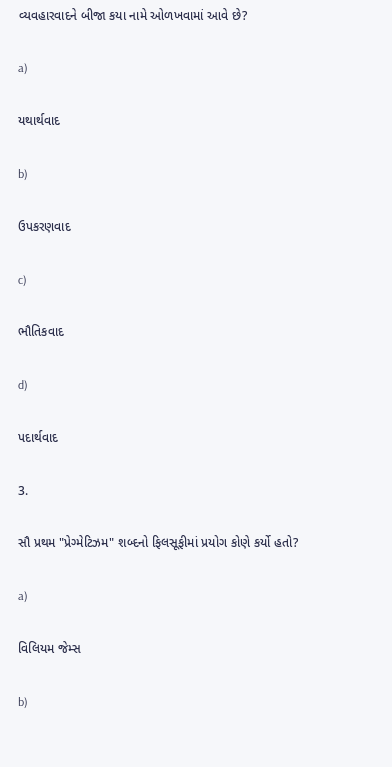વ્યવહારવાદને બીજા કયા નામે ઓળખવામાં આવે છે?

a)

યથાર્થવાદ

b)

ઉપકરણવાદ

c)

ભૌતિકવાદ

d)

પદાર્થવાદ

3.

સૌ પ્રથમ "પ્રેગ્મેટિઝમ" શબ્દનો ફિલસૂફીમાં પ્રયોગ કોણે કર્યો હતો?

a)

વિલિયમ જેમ્સ

b)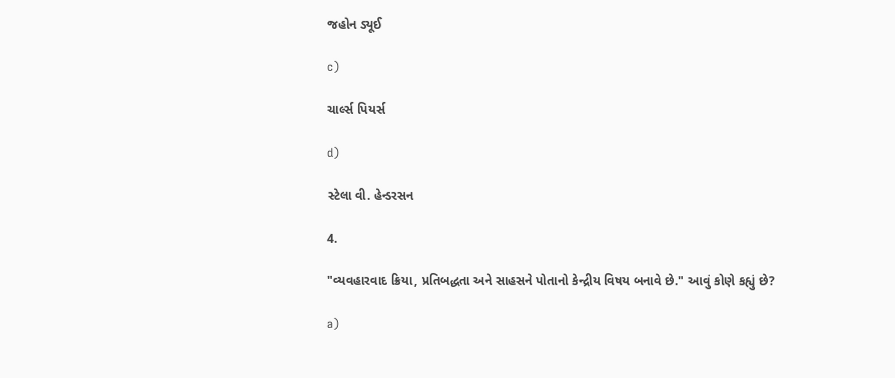જહોન ડ્યૂઈ

c)

ચાર્લ્સ પિયર્સ

d)

સ્ટેલા વી. હેન્ડરસન

4.

"વ્યવહારવાદ ક્રિયા, પ્રતિબદ્ધતા અને સાહસને પોતાનો કેન્દ્રીય વિષય બનાવે છે." આવું કોણે કહ્યું છે?

a)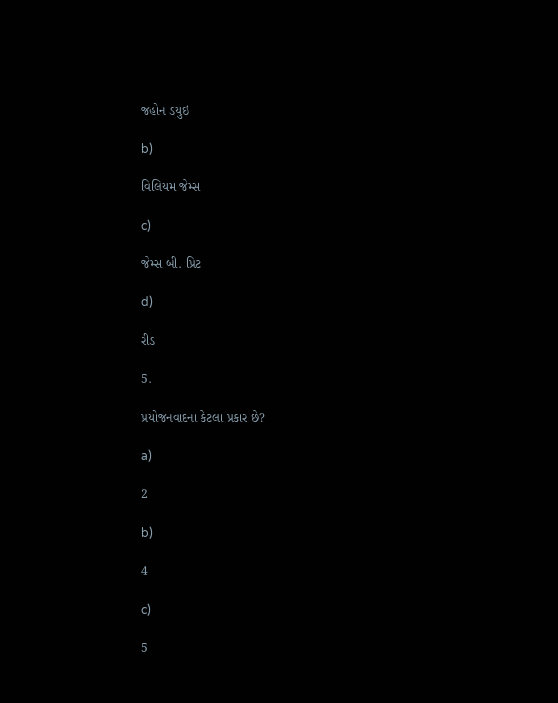જહોન ડયુઇ

b)

વિલિયમ જેમ્સ

c)

જેમ્સ બી. પ્રિટ

d)

રીડ

5.

પ્રયોજનવાદના કેટલા પ્રકાર છે?

a)

2

b)

4

c)

5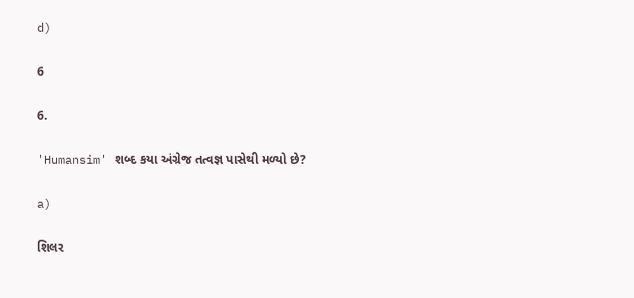d)

6

6.

'Humansim' શબ્દ કયા અંગ્રેજ તત્વજ્ઞ પાસેથી મળ્યો છે?

a)

શિલર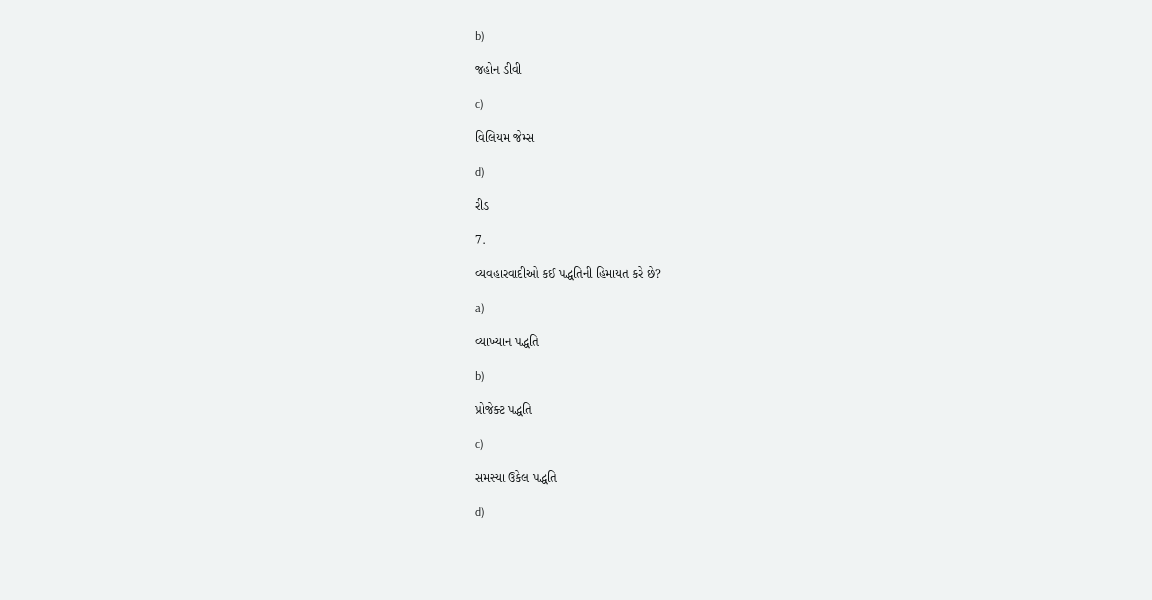b)

જહોન ડીવી

c)

વિલિયમ જેમ્સ

d)

રીડ

7.

વ્યવહારવાદીઓ કઈ પદ્ધતિની હિમાયત કરે છે?

a)

વ્યાખ્યાન પદ્ધતિ

b)

પ્રોજેક્ટ પદ્ધતિ

c)

સમસ્યા ઉકેલ પદ્ધતિ

d)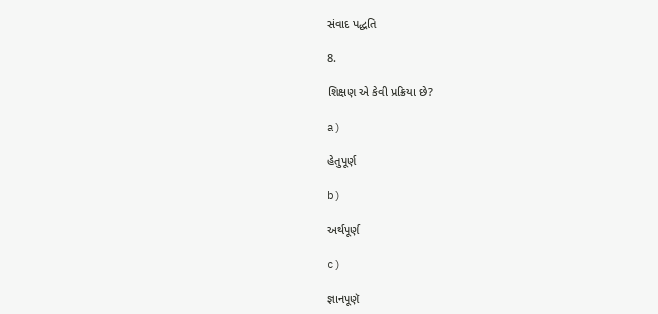સંવાદ પદ્ધતિ

8.

શિક્ષણ એ કેવી પ્રક્રિયા છે?

a)

હેતુપૂર્ણ

b)

અર્થપૂર્ણ

c)

જ્ઞાનપૂણૅ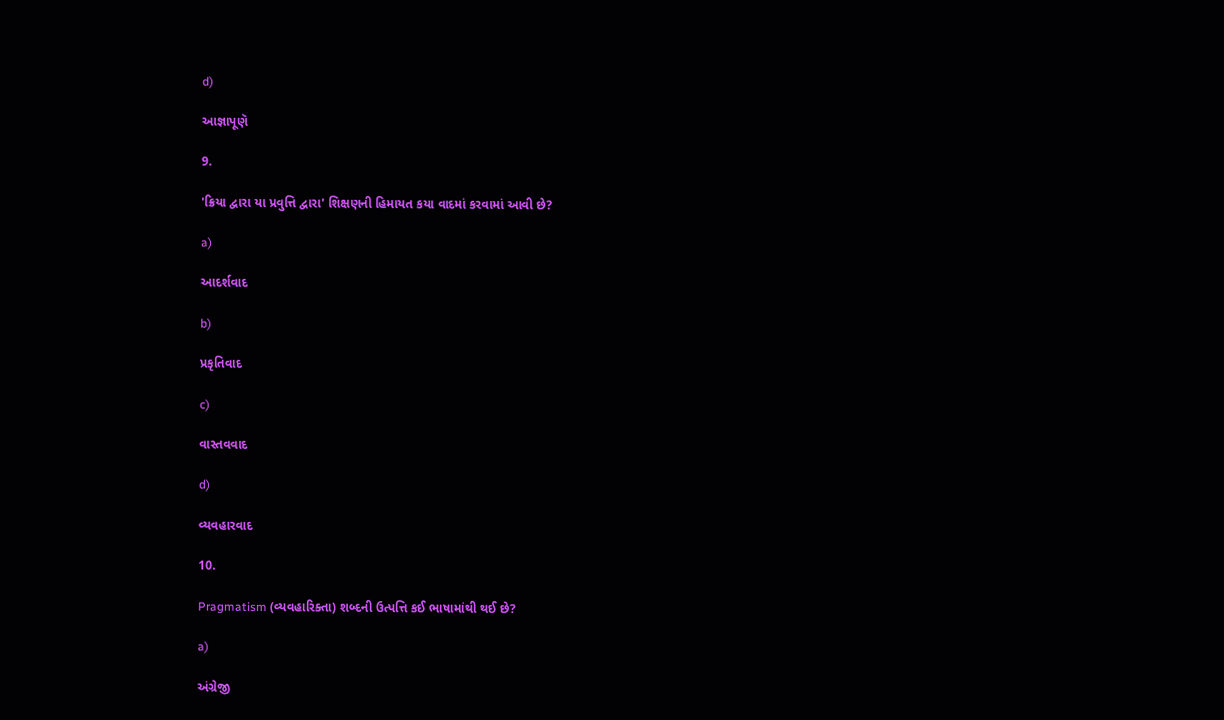d)

આજ્ઞાપૂણૅ

9.

'ક્રિયા દ્વારા યા પ્રવુત્તિ દ્વારા' શિક્ષણની હિમાયત કયા વાદમાં કરવામાં આવી છે?

a)

આદર્શવાદ

b)

પ્રકૃતિવાદ

c)

વાસ્તવવાદ

d)

વ્યવહારવાદ

10.

Pragmatism (વ્યવહારિક્તા) શબ્દની ઉત્પત્તિ કઈ ભાષામાંથી થઈ છે?

a)

અંગ્રેજી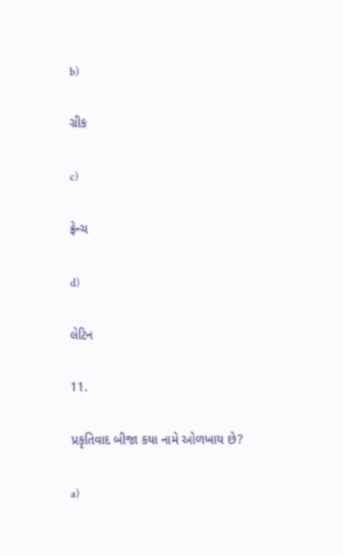b)

ગ્રીક

c)

ફ્રેન્ચ

d)

લેટિન

11.

પ્રકૃતિવાદ બીજા કયા નામે ઓળખાય છે?

a)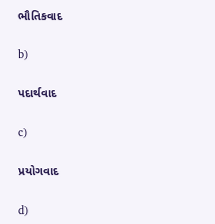ભૌતિકવાદ

b)

પદાર્થવાદ

c)

પ્રયોગવાદ

d)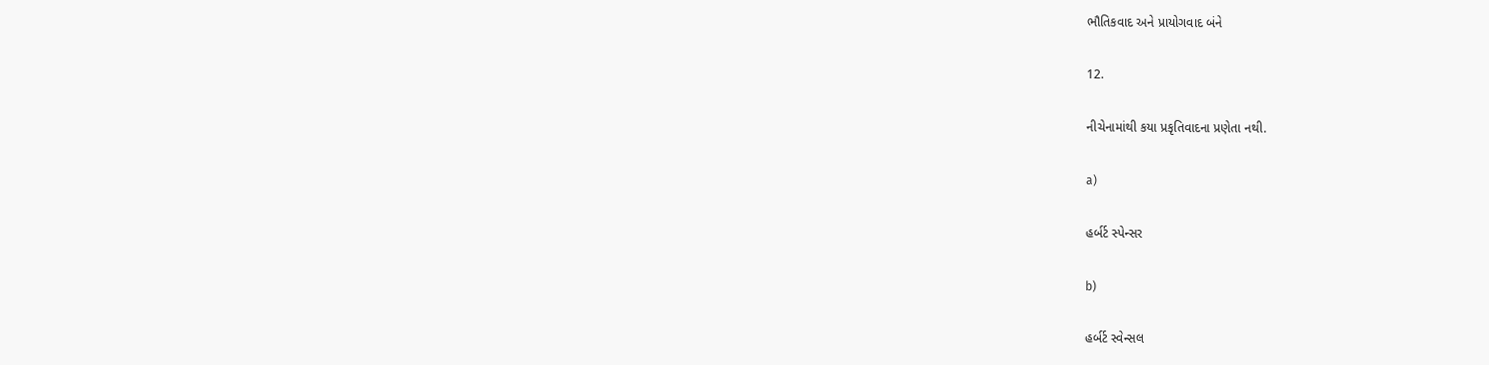ભૌતિકવાદ અને પ્રાયોગવાદ બંને

12.

નીચેનામાંથી કયા પ્રકૃતિવાદના પ્રણેતા નથી.

a)

હર્બર્ટ સ્પેન્સર

b)

હર્બર્ટ સ્વેન્સલ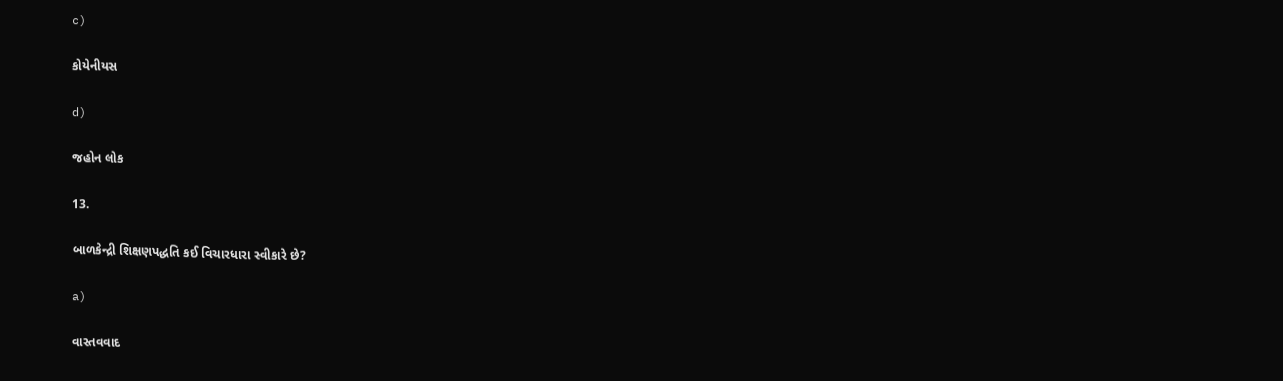c)

કોયેનીયસ

d)

જહોન લોક

13.

બાળકેન્દ્રી શિક્ષણપદ્ધતિ કઈ વિચારધારા સ્વીકારે છે?

a)

વાસ્તવવાદ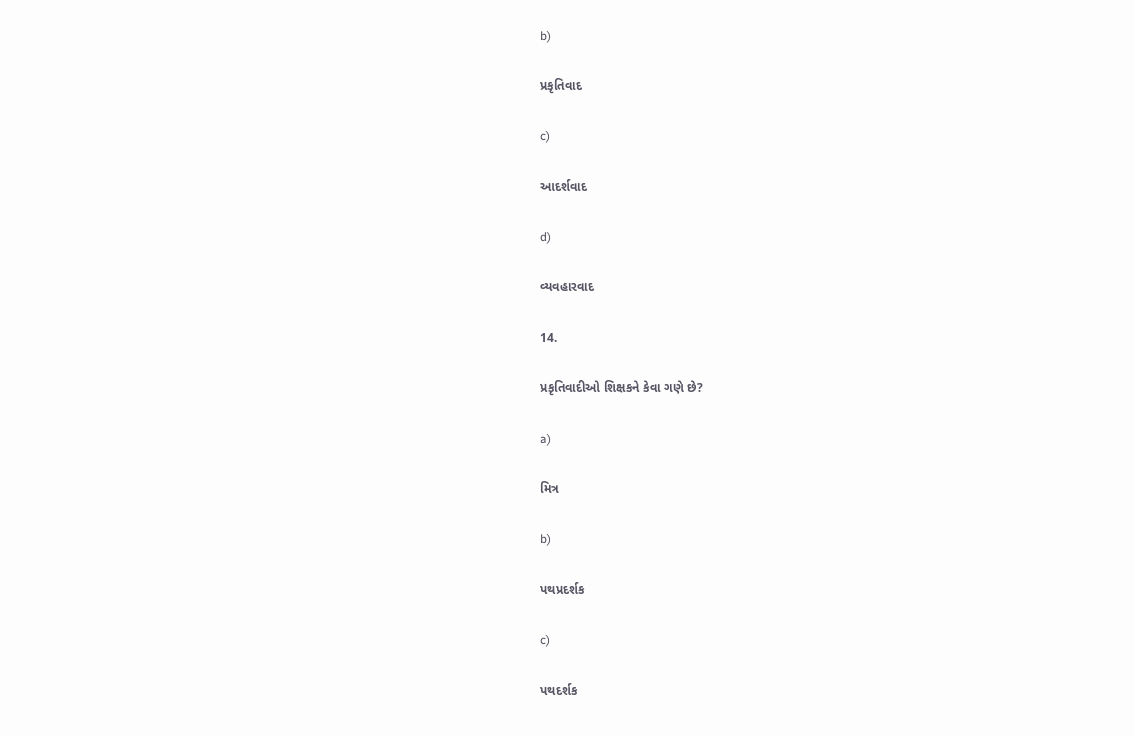b)

પ્રકૃતિવાદ

c)

આદર્શવાદ

d)

વ્યવહારવાદ

14.

પ્રકૃતિવાદીઓ શિક્ષકને કેવા ગણે છે?

a)

મિત્ર

b)

પથપ્રદર્શક

c)

પથદર્શક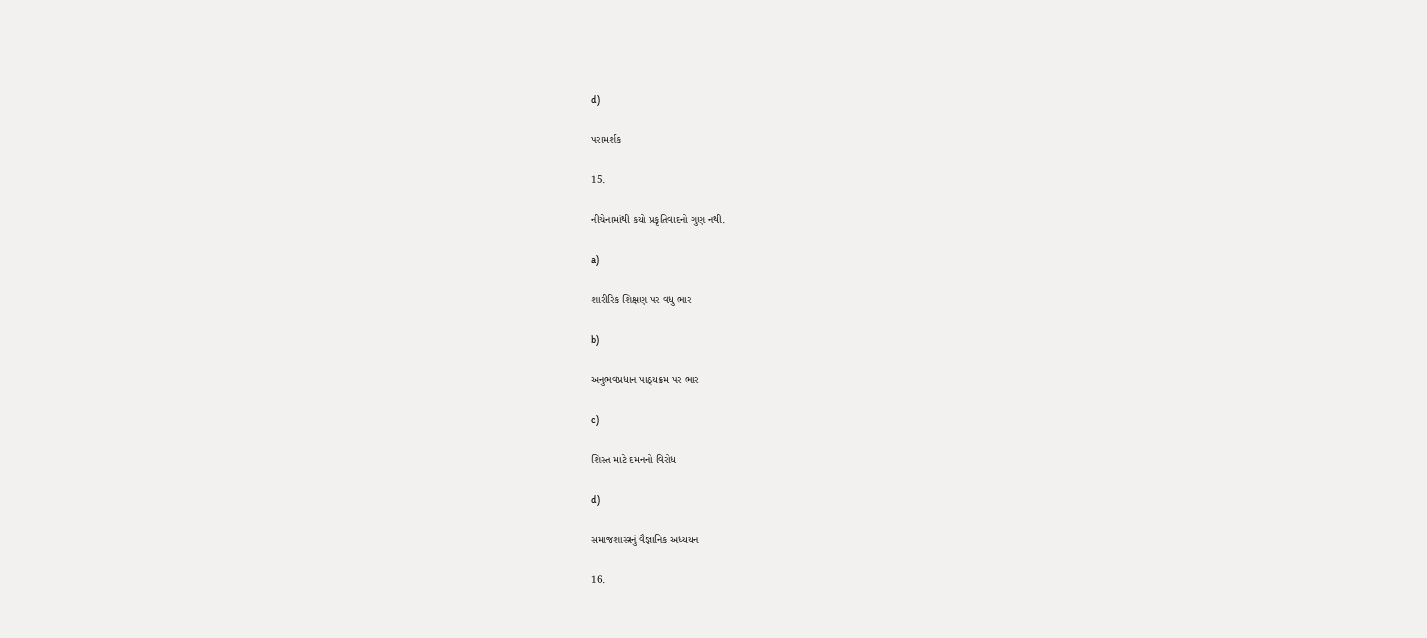d)

પરામર્શક

15.

નીચેનામાંથી કયો પ્રકૃતિવાદનો ગુણ નથી.

a)

શારીરિક શિક્ષણ પર વધુ ભાર

b)

અનુભવપ્રધાન પાઠ્યક્રમ પર ભાર

c)

શિસ્ત માટે દમનનો વિરોધ

d)

સમાજશાસ્ત્રનું વૈજ્ઞાનિક અધ્યયન

16.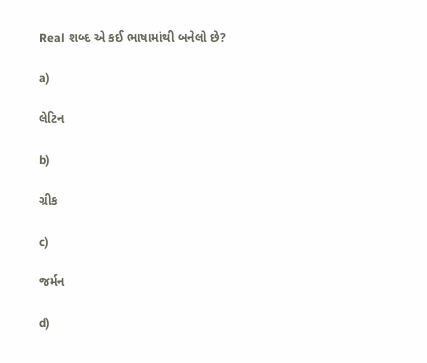Real શબ્દ એ કઈ ભાષામાંથી બનેલો છે?

a)

લેટિન

b)

ગ્રીક

c)

જર્મન

d)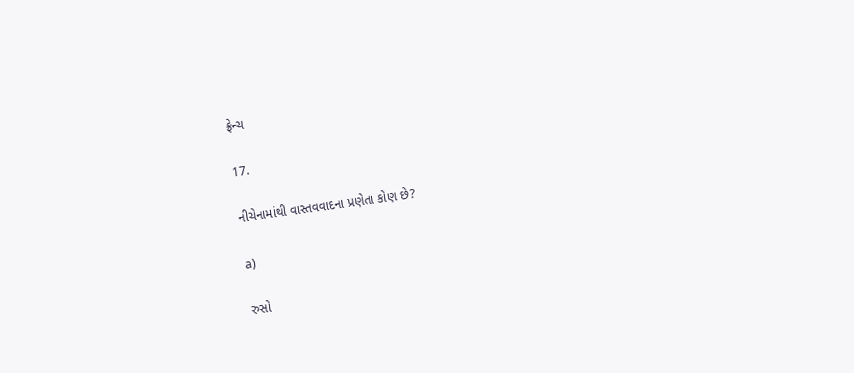ફ્રેન્ચ

17.

નીચેનામાંથી વાસ્તવવાદના પ્રણેતા કોણ છે?

a)

રુસો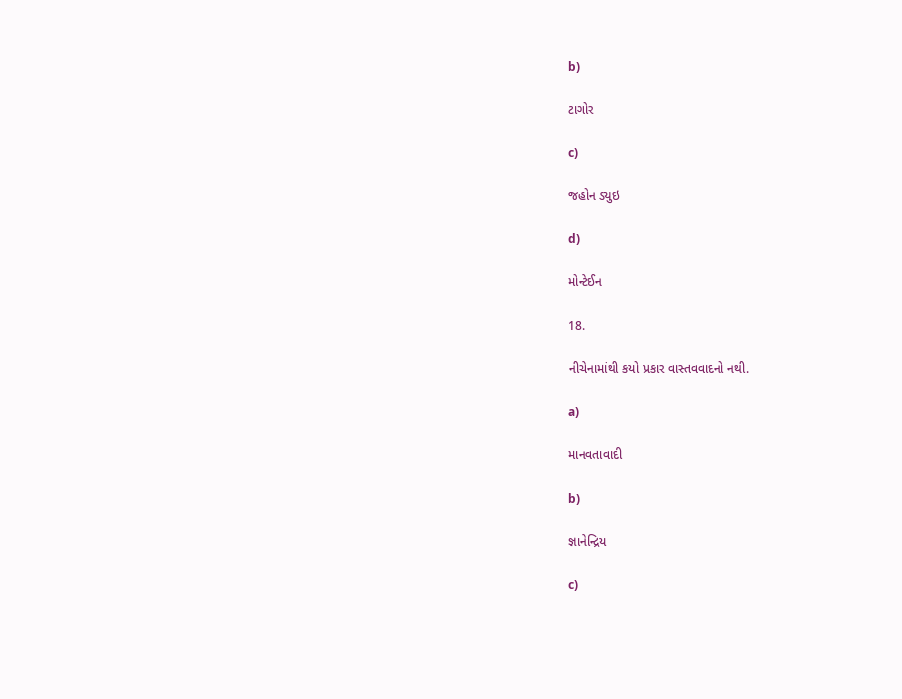b)

ટાગોર

c)

જહોન ડ્યુઇ

d)

મોન્ટેઈન

18.

નીચેનામાંથી કયો પ્રકાર વાસ્તવવાદનો નથી.

a)

માનવતાવાદી

b)

જ્ઞાનેન્દ્રિય

c)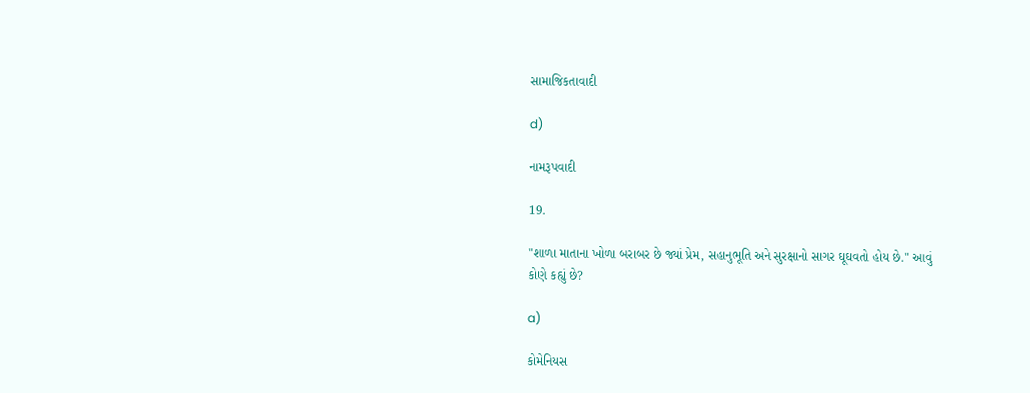સામાજિકતાવાદી

d)

નામરૂપવાદી

19.

"શાળા માતાના ખોળા બરાબર છે જ્યાં પ્રેમ, સહાનુભૂતિ અને સુરક્ષાનો સાગર ઘૂઘવતો હોય છે." આવું કોણે કહ્યું છે?

a)

કોમેનિયસ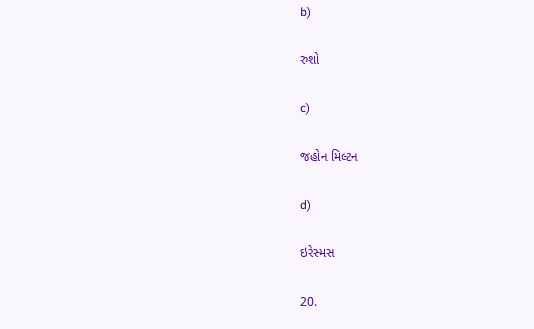b)

રુશો

c)

જહોન મિલ્ટન

d)

ઇરેસ્મસ

20.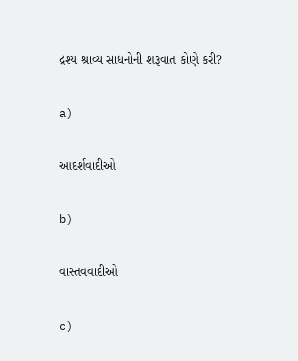દ્રશ્ય શ્રાવ્ય સાધનોની શરૂવાત કોણે કરી?

a)

આદર્શવાદીઓ

b)

વાસ્તવવાદીઓ

c)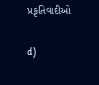પ્રકૃતિવાદીઓ

d)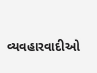વ્યવહારવાદીઓ